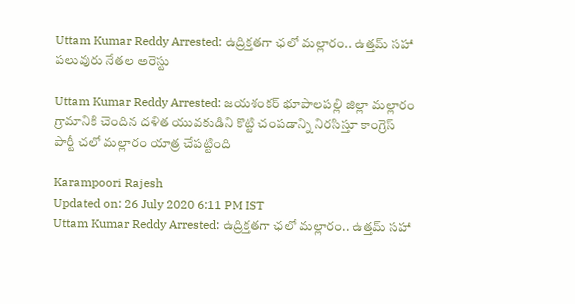Uttam Kumar Reddy Arrested: ఉద్రిక్త‌త‌గా ఛలో మల్లారం.. ఉత్త‌మ్ స‌హా ప‌లువురు నేత‌ల అరెస్టు

Uttam Kumar Reddy Arrested: జయశంకర్ భూపాలపల్లి జిల్లా మల్లారం గ్రామానికి చెందిన దళిత యువకుడిని కొట్టి చంప‌డాన్ని నిరసిస్తూ కాంగ్రెస్ పార్టీ చలో మల్లారం యాత్ర చేపట్టింది

Karampoori Rajesh
Updated on: 26 July 2020 6:11 PM IST
Uttam Kumar Reddy Arrested: ఉద్రిక్త‌త‌గా ఛలో మల్లారం.. ఉత్త‌మ్ స‌హా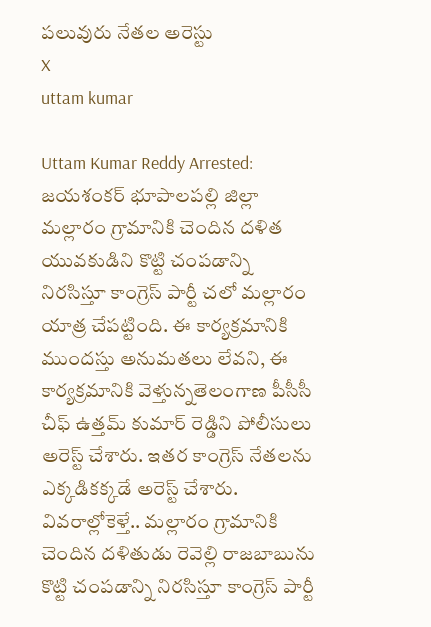ప‌లువురు నేత‌ల అరెస్టు
X
uttam kumar

Uttam Kumar Reddy Arrested: జయశంకర్ భూపాలపల్లి జిల్లా మల్లారం గ్రామానికి చెందిన దళిత యువకుడిని కొట్టి చంప‌డాన్ని నిరసిస్తూ కాంగ్రెస్ పార్టీ చలో మల్లారం యాత్ర చేపట్టింది. ఈ కార్యక్రమానికి ముంద‌స్తు అనుమతలు లేవని, ఈ కార్య‌క్ర‌మానికి వెళ్తున్నతెలంగాణ పీసీసీ చీఫ్ ఉత్తమ్ కుమార్ రెడ్డిని పోలీసులు అరెస్ట్ చేశారు. ఇత‌ర కాంగ్రెస్ నేతలను ఎక్కడికక్కడే అరెస్ట్ చేశారు. వివ‌రాల్లోకెళ్తే.. మల్లారం గ్రామానికి చెందిన దళితుడు రెవెల్లి రాజబాబును కొట్టి చంపడాన్ని నిరసిస్తూ కాంగ్రెస్ పార్టీ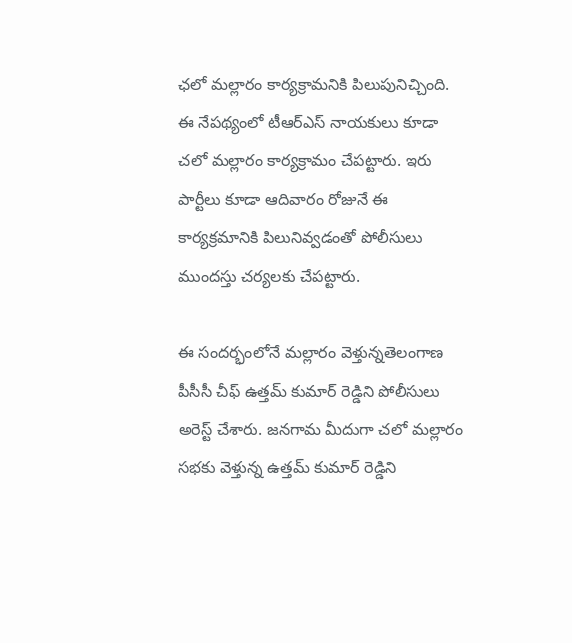ఛలో మల్లారం కార్యక్రామనికి పిలుపునిచ్చింది. ఈ నేపథ్యంలో టీఆర్ఎస్ నాయకులు కూడా చలో మల్లారం కార్యక్రామం చేపట్టారు. ఇరు పార్టీలు కూడా ఆదివారం రోజునే ఈ కార్యక్రమానికి పిలునివ్వడంతో పోలీసులు ముందస్తు చర్యలకు చేప‌ట్టారు.

ఈ సంద‌ర్భంలోనే మల్లారం వెళ్తున్నతెలంగాణ పీసీసీ చీఫ్ ఉత్తమ్ కుమార్ రెడ్డిని పోలీసులు అరెస్ట్ చేశారు. జనగామ మీదుగా చలో మల్లారం సభకు వెళ్తున్న ఉత్తమ్ కుమార్ రెడ్డిని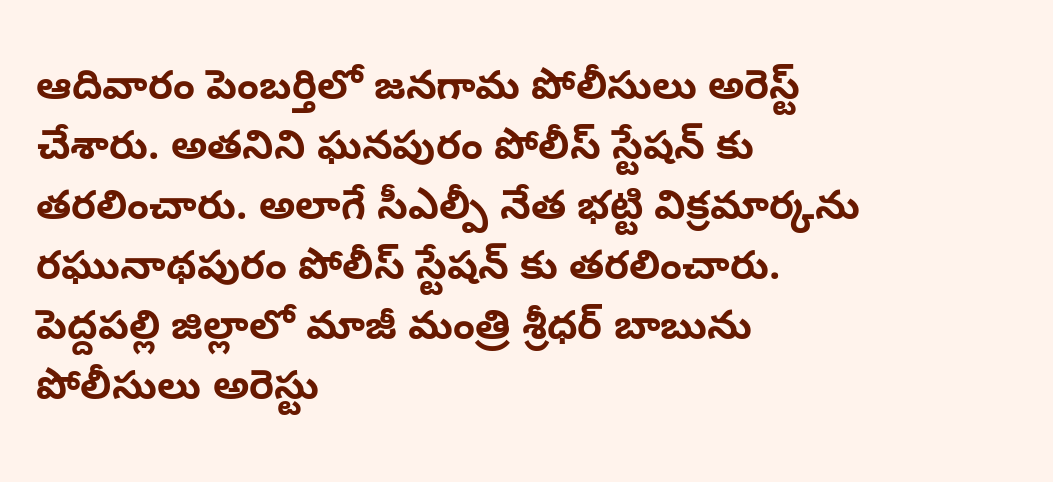ఆదివారం పెంబర్తిలో జనగామ పోలీసులు అరెస్ట్ చేశారు. అతనిని ఘనపురం పోలీస్ స్టేషన్ కు తరలించారు. అలాగే సీఎల్పీ నేత భట్టి విక్రమార్కను రఘునాథపురం పోలీస్ స్టేషన్ కు తరలించారు. పెద్దపల్లి జిల్లాలో మాజీ మంత్రి శ్రీధర్ బాబును పోలీసులు అరెస్టు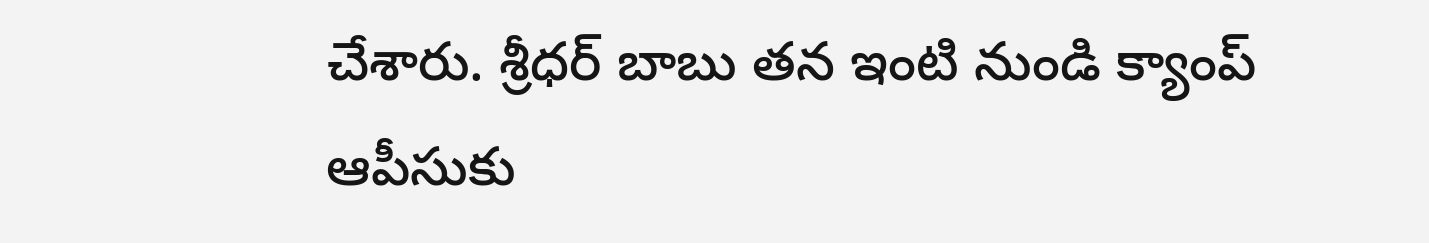చేశారు. శ్రీధర్ బాబు తన ఇంటి నుండి క్యాంప్ ఆపీసుకు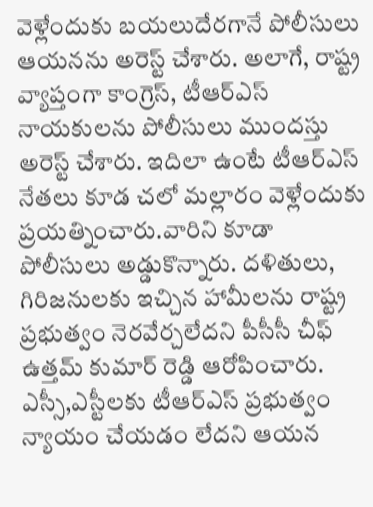వెళ్లేందుకు బయలుదేరగానే పోలీసులు ఆయనను అరెస్ట్ చేశారు. అలాగే, రాష్ట్ర వ్యాప్తంగా కాంగ్రెస్, టీఆర్ఎస్ నాయకులను పోలీసులు ముందస్తు అరెస్ట్ చేశారు. ఇదిలా ఉంటే టీఆర్ఎస్ నేతలు కూడ చలో మల్లారం వెళ్లేందుకు ప్రయత్నించారు.వారిని కూడా పోలీసులు అడ్డుకొన్నారు. దళితులు, గిరిజనులకు ఇచ్చిన హామీలను రాష్ట్ర ప్రభుత్వం నెరవేర్చలేదని పీసీసీ చీఫ్ ఉత్తమ్ కుమార్ రెడ్డి ఆరోపించారు. ఎస్సీ,ఎస్టీలకు టీఆర్ఎస్ ప్రభుత్వం న్యాయం చేయడం లేదని ఆయన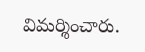విమర్శించారు.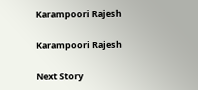Karampoori Rajesh

Karampoori Rajesh

Next Story